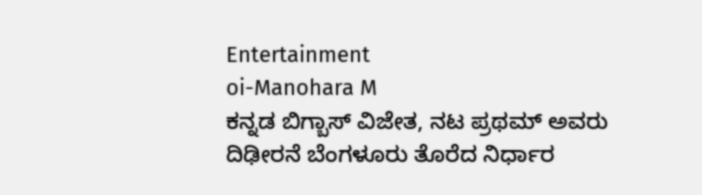Entertainment
oi-Manohara M
ಕನ್ನಡ ಬಿಗ್ಬಾಸ್ ವಿಜೇತ, ನಟ ಪ್ರಥಮ್ ಅವರು ದಿಢೀರನೆ ಬೆಂಗಳೂರು ತೊರೆದ ನಿರ್ಧಾರ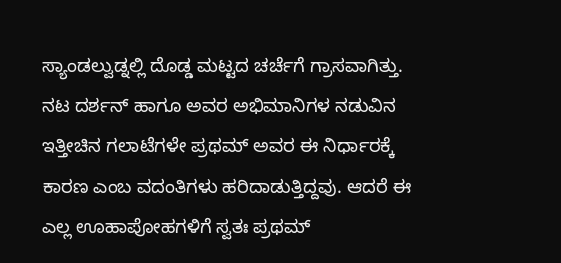ಸ್ಯಾಂಡಲ್ವುಡ್ನಲ್ಲಿ ದೊಡ್ಡ ಮಟ್ಟದ ಚರ್ಚೆಗೆ ಗ್ರಾಸವಾಗಿತ್ತು. ನಟ ದರ್ಶನ್ ಹಾಗೂ ಅವರ ಅಭಿಮಾನಿಗಳ ನಡುವಿನ ಇತ್ತೀಚಿನ ಗಲಾಟೆಗಳೇ ಪ್ರಥಮ್ ಅವರ ಈ ನಿರ್ಧಾರಕ್ಕೆ ಕಾರಣ ಎಂಬ ವದಂತಿಗಳು ಹರಿದಾಡುತ್ತಿದ್ದವು. ಆದರೆ ಈ ಎಲ್ಲ ಊಹಾಪೋಹಗಳಿಗೆ ಸ್ವತಃ ಪ್ರಥಮ್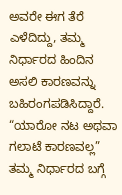ಅವರೇ ಈಗ ತೆರೆ ಎಳೆದಿದ್ದು, ತಮ್ಮ ನಿರ್ಧಾರದ ಹಿಂದಿನ ಅಸಲಿ ಕಾರಣವನ್ನು ಬಹಿರಂಗಪಡಿಸಿದ್ದಾರೆ.
“ಯಾರೋ ನಟ ಅಥವಾ ಗಲಾಟೆ ಕಾರಣವಲ್ಲ”
ತಮ್ಮ ನಿರ್ಧಾರದ ಬಗ್ಗೆ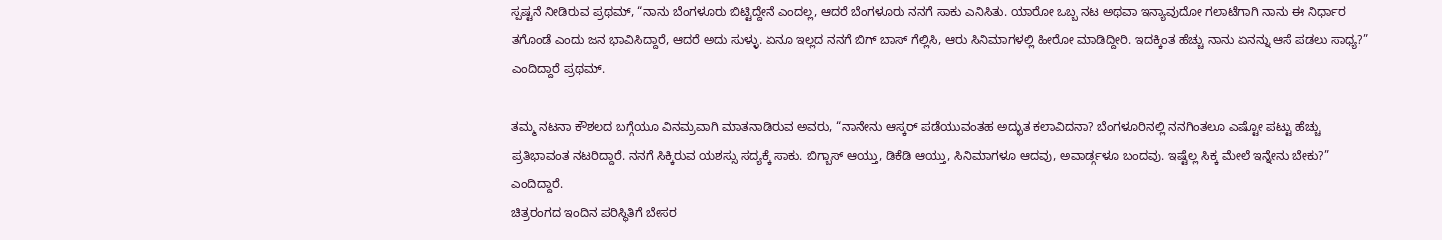ಸ್ಪಷ್ಟನೆ ನೀಡಿರುವ ಪ್ರಥಮ್, “ನಾನು ಬೆಂಗಳೂರು ಬಿಟ್ಟಿದ್ದೇನೆ ಎಂದಲ್ಲ, ಆದರೆ ಬೆಂಗಳೂರು ನನಗೆ ಸಾಕು ಎನಿಸಿತು. ಯಾರೋ ಒಬ್ಬ ನಟ ಅಥವಾ ಇನ್ಯಾವುದೋ ಗಲಾಟೆಗಾಗಿ ನಾನು ಈ ನಿರ್ಧಾರ ತಗೊಂಡೆ ಎಂದು ಜನ ಭಾವಿಸಿದ್ದಾರೆ, ಆದರೆ ಅದು ಸುಳ್ಳು. ಏನೂ ಇಲ್ಲದ ನನಗೆ ಬಿಗ್ ಬಾಸ್ ಗೆಲ್ಲಿಸಿ, ಆರು ಸಿನಿಮಾಗಳಲ್ಲಿ ಹೀರೋ ಮಾಡಿದ್ದೀರಿ. ಇದಕ್ಕಿಂತ ಹೆಚ್ಚು ನಾನು ಏನನ್ನು ಆಸೆ ಪಡಲು ಸಾಧ್ಯ?” ಎಂದಿದ್ದಾರೆ ಪ್ರಥಮ್.

ತಮ್ಮ ನಟನಾ ಕೌಶಲದ ಬಗ್ಗೆಯೂ ವಿನಮ್ರವಾಗಿ ಮಾತನಾಡಿರುವ ಅವರು, “ನಾನೇನು ಆಸ್ಕರ್ ಪಡೆಯುವಂತಹ ಅದ್ಭುತ ಕಲಾವಿದನಾ? ಬೆಂಗಳೂರಿನಲ್ಲಿ ನನಗಿಂತಲೂ ಎಷ್ಟೋ ಪಟ್ಟು ಹೆಚ್ಚು ಪ್ರತಿಭಾವಂತ ನಟರಿದ್ದಾರೆ. ನನಗೆ ಸಿಕ್ಕಿರುವ ಯಶಸ್ಸು ಸದ್ಯಕ್ಕೆ ಸಾಕು. ಬಿಗ್ಬಾಸ್ ಆಯ್ತು, ಡಿಕೆಡಿ ಆಯ್ತು, ಸಿನಿಮಾಗಳೂ ಆದವು, ಅವಾರ್ಡ್ಗಳೂ ಬಂದವು. ಇಷ್ಟೆಲ್ಲ ಸಿಕ್ಕ ಮೇಲೆ ಇನ್ನೇನು ಬೇಕು?” ಎಂದಿದ್ದಾರೆ.
ಚಿತ್ರರಂಗದ ಇಂದಿನ ಪರಿಸ್ಥಿತಿಗೆ ಬೇಸರ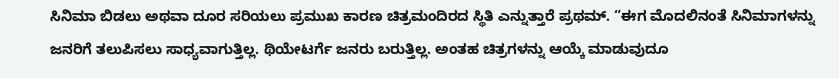ಸಿನಿಮಾ ಬಿಡಲು ಅಥವಾ ದೂರ ಸರಿಯಲು ಪ್ರಮುಖ ಕಾರಣ ಚಿತ್ರಮಂದಿರದ ಸ್ಥಿತಿ ಎನ್ನುತ್ತಾರೆ ಪ್ರಥಮ್. “ಈಗ ಮೊದಲಿನಂತೆ ಸಿನಿಮಾಗಳನ್ನು ಜನರಿಗೆ ತಲುಪಿಸಲು ಸಾಧ್ಯವಾಗುತ್ತಿಲ್ಲ. ಥಿಯೇಟರ್ಗೆ ಜನರು ಬರುತ್ತಿಲ್ಲ. ಅಂತಹ ಚಿತ್ರಗಳನ್ನು ಆಯ್ಕೆ ಮಾಡುವುದೂ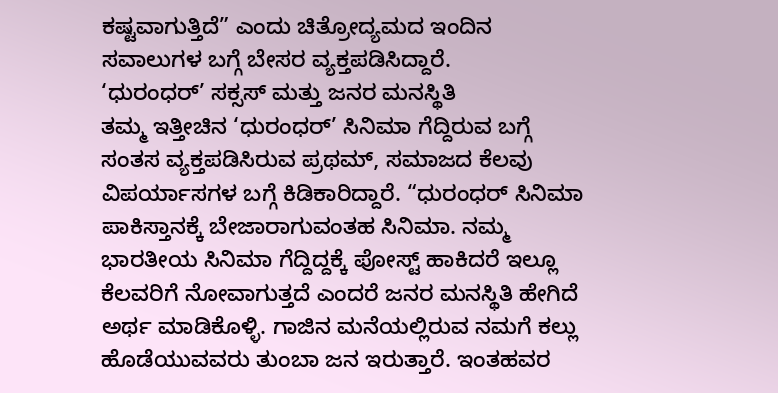ಕಷ್ಟವಾಗುತ್ತಿದೆ” ಎಂದು ಚಿತ್ರೋದ್ಯಮದ ಇಂದಿನ ಸವಾಲುಗಳ ಬಗ್ಗೆ ಬೇಸರ ವ್ಯಕ್ತಪಡಿಸಿದ್ದಾರೆ.
‘ಧುರಂಧರ್’ ಸಕ್ಸಸ್ ಮತ್ತು ಜನರ ಮನಸ್ಥಿತಿ
ತಮ್ಮ ಇತ್ತೀಚಿನ ‘ಧುರಂಧರ್’ ಸಿನಿಮಾ ಗೆದ್ದಿರುವ ಬಗ್ಗೆ ಸಂತಸ ವ್ಯಕ್ತಪಡಿಸಿರುವ ಪ್ರಥಮ್, ಸಮಾಜದ ಕೆಲವು ವಿಪರ್ಯಾಸಗಳ ಬಗ್ಗೆ ಕಿಡಿಕಾರಿದ್ದಾರೆ. “ಧುರಂಧರ್ ಸಿನಿಮಾ ಪಾಕಿಸ್ತಾನಕ್ಕೆ ಬೇಜಾರಾಗುವಂತಹ ಸಿನಿಮಾ. ನಮ್ಮ ಭಾರತೀಯ ಸಿನಿಮಾ ಗೆದ್ದಿದ್ದಕ್ಕೆ ಪೋಸ್ಟ್ ಹಾಕಿದರೆ ಇಲ್ಲೂ ಕೆಲವರಿಗೆ ನೋವಾಗುತ್ತದೆ ಎಂದರೆ ಜನರ ಮನಸ್ಥಿತಿ ಹೇಗಿದೆ ಅರ್ಥ ಮಾಡಿಕೊಳ್ಳಿ. ಗಾಜಿನ ಮನೆಯಲ್ಲಿರುವ ನಮಗೆ ಕಲ್ಲು ಹೊಡೆಯುವವರು ತುಂಬಾ ಜನ ಇರುತ್ತಾರೆ. ಇಂತಹವರ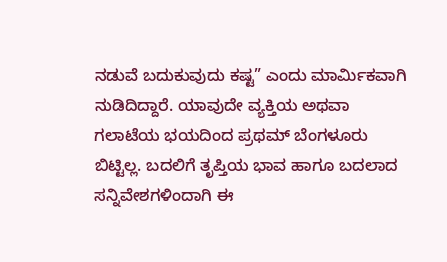ನಡುವೆ ಬದುಕುವುದು ಕಷ್ಟ” ಎಂದು ಮಾರ್ಮಿಕವಾಗಿ ನುಡಿದಿದ್ದಾರೆ. ಯಾವುದೇ ವ್ಯಕ್ತಿಯ ಅಥವಾ ಗಲಾಟೆಯ ಭಯದಿಂದ ಪ್ರಥಮ್ ಬೆಂಗಳೂರು ಬಿಟ್ಟಿಲ್ಲ. ಬದಲಿಗೆ ತೃಪ್ತಿಯ ಭಾವ ಹಾಗೂ ಬದಲಾದ ಸನ್ನಿವೇಶಗಳಿಂದಾಗಿ ಈ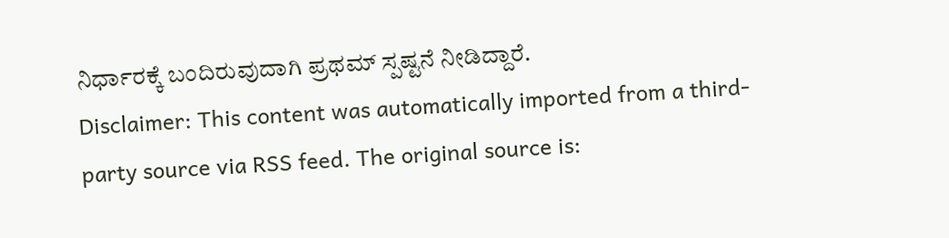ನಿರ್ಧಾರಕ್ಕೆ ಬಂದಿರುವುದಾಗಿ ಪ್ರಥಮ್ ಸ್ಪಷ್ಟನೆ ನೀಡಿದ್ದಾರೆ.
Disclaimer: This content was automatically imported from a third-party source via RSS feed. The original source is: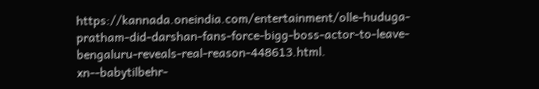https://kannada.oneindia.com/entertainment/olle-huduga-pratham-did-darshan-fans-force-bigg-boss-actor-to-leave-bengaluru-reveals-real-reason-448613.html. xn--babytilbehr-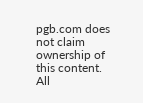pgb.com does not claim ownership of this content. All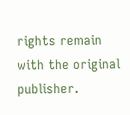rights remain with the original publisher.